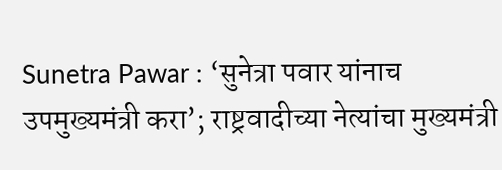Sunetra Pawar : ‘सुनेत्रा पवार यांनाच उपमुख्यमंत्री करा’; राष्ट्रवादीच्या नेत्यांचा मुख्यमंत्री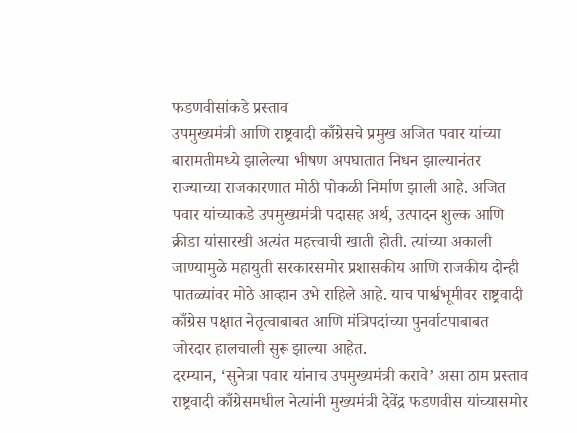फडणवीसांकडे प्रस्ताव
उपमुख्यमंत्री आणि राष्ट्रवादी काँग्रेसचे प्रमुख अजित पवार यांच्या बारामतीमध्ये झालेल्या भीषण अपघातात निधन झाल्यानंतर राज्याच्या राजकारणात मोठी पोकळी निर्माण झाली आहे. अजित पवार यांच्याकडे उपमुख्यमंत्री पदासह अर्थ, उत्पादन शुल्क आणि क्रीडा यांसारखी अत्यंत महत्त्वाची खाती होती. त्यांच्या अकाली जाण्यामुळे महायुती सरकारसमोर प्रशासकीय आणि राजकीय दोन्ही पातळ्यांवर मोठे आव्हान उभे राहिले आहे. याच पार्श्वभूमीवर राष्ट्रवादी काँग्रेस पक्षात नेतृत्वाबाबत आणि मंत्रिपदांच्या पुनर्वाटपाबाबत जोरदार हालचाली सुरू झाल्या आहेत.
दरम्यान, ‘सुनेत्रा पवार यांनाच उपमुख्यमंत्री करावे’ असा ठाम प्रस्ताव राष्ट्रवादी काँग्रेसमधील नेत्यांनी मुख्यमंत्री देवेंद्र फडणवीस यांच्यासमोर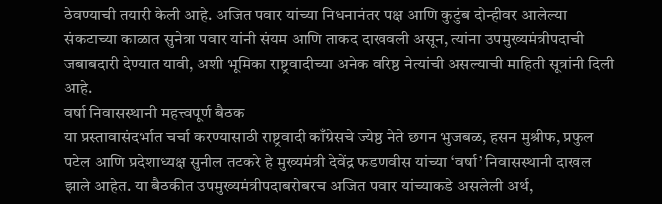ठेवण्याची तयारी केली आहे. अजित पवार यांच्या निधनानंतर पक्ष आणि कुटुंब दोन्हीवर आलेल्या संकटाच्या काळात सुनेत्रा पवार यांनी संयम आणि ताकद दाखवली असून, त्यांना उपमुख्यमंत्रीपदाची जबाबदारी देण्यात यावी, अशी भूमिका राष्ट्रवादीच्या अनेक वरिष्ठ नेत्यांची असल्याची माहिती सूत्रांनी दिली आहे.
वर्षा निवासस्थानी महत्त्वपूर्ण बैठक
या प्रस्तावासंदर्भात चर्चा करण्यासाठी राष्ट्रवादी काँग्रेसचे ज्येष्ठ नेते छगन भुजबळ, हसन मुश्रीफ, प्रफुल पटेल आणि प्रदेशाध्यक्ष सुनील तटकरे हे मुख्यमंत्री देवेंद्र फडणवीस यांच्या ‘वर्षा’ निवासस्थानी दाखल झाले आहेत. या बैठकीत उपमुख्यमंत्रीपदाबरोबरच अजित पवार यांच्याकडे असलेली अर्थ,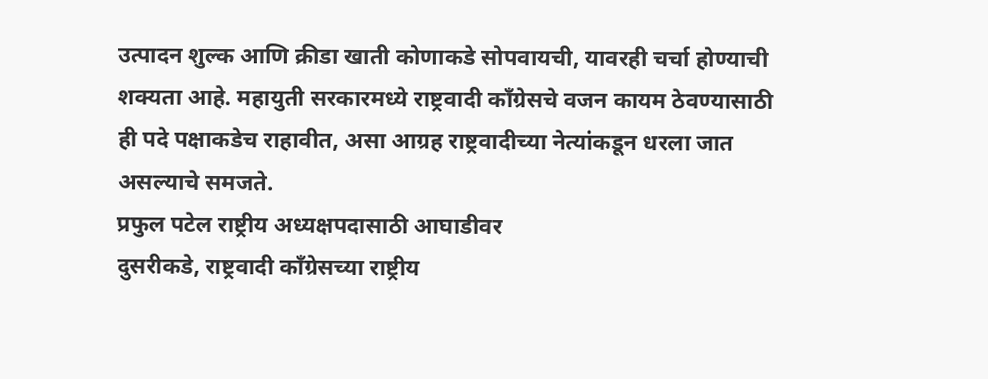उत्पादन शुल्क आणि क्रीडा खाती कोणाकडे सोपवायची, यावरही चर्चा होण्याची शक्यता आहे. महायुती सरकारमध्ये राष्ट्रवादी काँग्रेसचे वजन कायम ठेवण्यासाठी ही पदे पक्षाकडेच राहावीत, असा आग्रह राष्ट्रवादीच्या नेत्यांकडून धरला जात असल्याचे समजते.
प्रफुल पटेल राष्ट्रीय अध्यक्षपदासाठी आघाडीवर
दुसरीकडे, राष्ट्रवादी काँग्रेसच्या राष्ट्रीय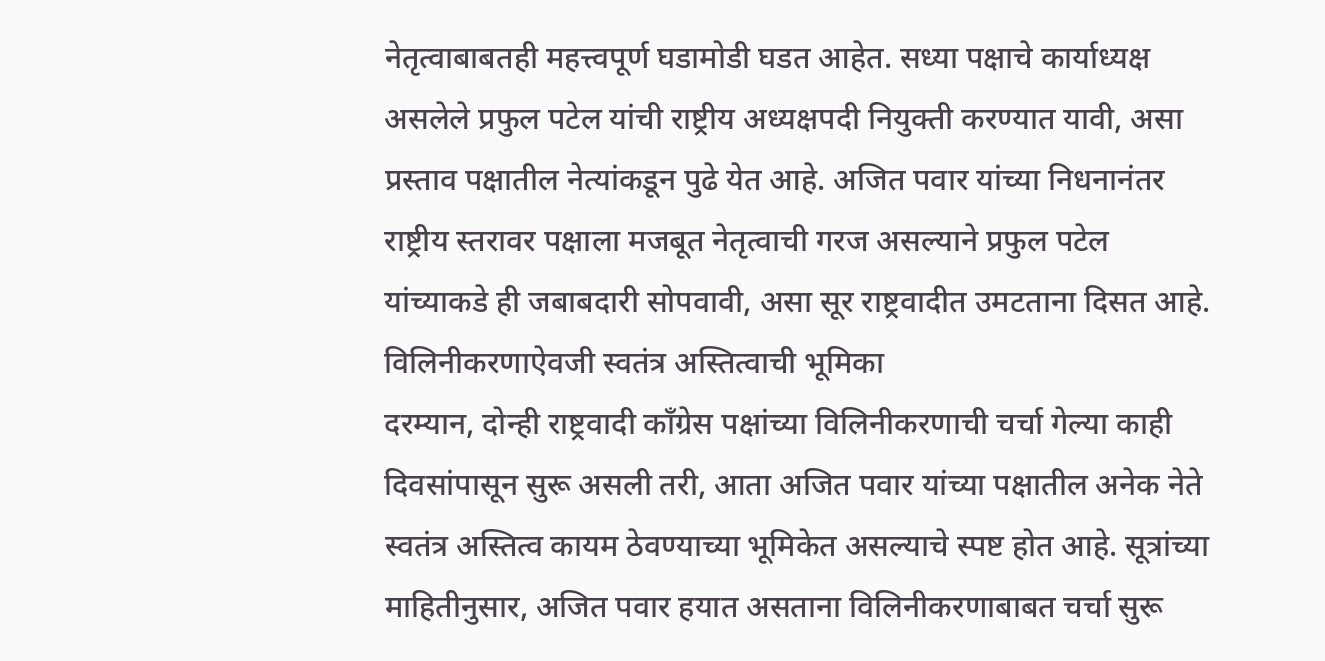नेतृत्वाबाबतही महत्त्वपूर्ण घडामोडी घडत आहेत. सध्या पक्षाचे कार्याध्यक्ष असलेले प्रफुल पटेल यांची राष्ट्रीय अध्यक्षपदी नियुक्ती करण्यात यावी, असा प्रस्ताव पक्षातील नेत्यांकडून पुढे येत आहे. अजित पवार यांच्या निधनानंतर राष्ट्रीय स्तरावर पक्षाला मजबूत नेतृत्वाची गरज असल्याने प्रफुल पटेल यांच्याकडे ही जबाबदारी सोपवावी, असा सूर राष्ट्रवादीत उमटताना दिसत आहे.
विलिनीकरणाऐवजी स्वतंत्र अस्तित्वाची भूमिका
दरम्यान, दोन्ही राष्ट्रवादी काँग्रेस पक्षांच्या विलिनीकरणाची चर्चा गेल्या काही दिवसांपासून सुरू असली तरी, आता अजित पवार यांच्या पक्षातील अनेक नेते स्वतंत्र अस्तित्व कायम ठेवण्याच्या भूमिकेत असल्याचे स्पष्ट होत आहे. सूत्रांच्या माहितीनुसार, अजित पवार हयात असताना विलिनीकरणाबाबत चर्चा सुरू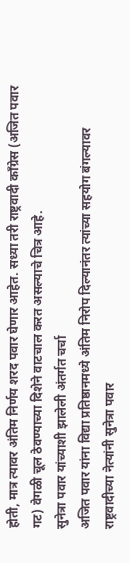होती, मात्र त्यावर अंतिम निर्णय शरद पवार घेणार आहेत. सध्या तरी राष्ट्रवादी काँग्रेस (अजित पवार गट) वेगळी चूल ठेवण्याच्या दिशेने वाटचाल करत असल्याचे चित्र आहे.
सुनेत्रा पवार यांच्याशी झालेली अंतर्गत चर्चा
अजित पवार यांना विद्या प्रतिष्ठानमध्ये अंतिम निरोप दिल्यानंतर त्यांच्या सहयोग बंगल्यावर राष्ट्रवादीच्या नेत्यांनी सुनेत्रा पवार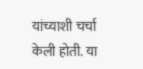यांच्याशी चर्चा केली होती. या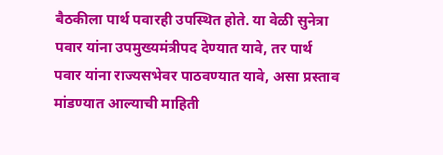बैठकीला पार्थ पवारही उपस्थित होते. या वेळी सुनेत्रा पवार यांना उपमुख्यमंत्रीपद देण्यात यावे, तर पार्थ पवार यांना राज्यसभेवर पाठवण्यात यावे, असा प्रस्ताव मांडण्यात आल्याची माहिती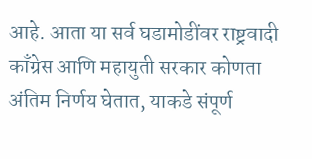आहे. आता या सर्व घडामोडींवर राष्ट्रवादी काँग्रेस आणि महायुती सरकार कोणता अंतिम निर्णय घेतात, याकडे संपूर्ण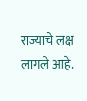राज्याचे लक्ष लागले आहे.